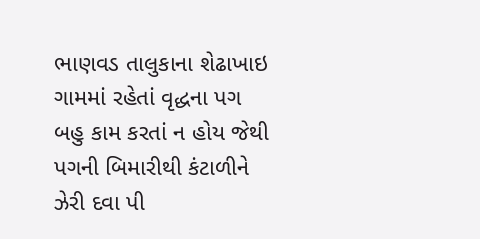ભાણવડ તાલુકાના શેઢાખાઇ ગામમાં રહેતાં વૃદ્ધના પગ બહુ કામ કરતાં ન હોય જેથી પગની બિમારીથી કંટાળીને ઝેરી દવા પી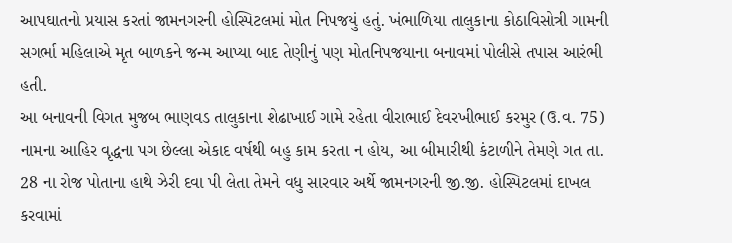આપઘાતનો પ્રયાસ કરતાં જામનગરની હોસ્પિટલમાં મોત નિપજયું હતું. ખંભાળિયા તાલુકાના કોઠાવિસોત્રી ગામની સગર્ભા મહિલાએ મૃત બાળકને જન્મ આપ્યા બાદ તેણીનું પણ મોતનિપજયાના બનાવમાં પોલીસે તપાસ આરંભી હતી.
આ બનાવની વિગત મુજબ ભાણવડ તાલુકાના શેઢાખાઈ ગામે રહેતા વીરાભાઈ દેવરખીભાઈ કરમુર (ઉ.વ. 75) નામના આહિર વૃદ્ધના પગ છેલ્લા એકાદ વર્ષથી બહુ કામ કરતા ન હોય, આ બીમારીથી કંટાળીને તેમણે ગત તા. 28 ના રોજ પોતાના હાથે ઝેરી દવા પી લેતા તેમને વધુ સારવાર અર્થે જામનગરની જી.જી. હોસ્પિટલમાં દાખલ કરવામાં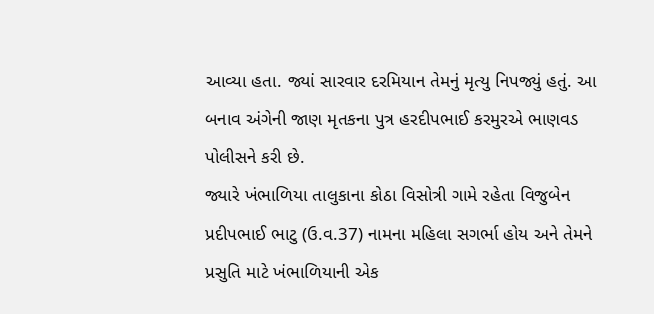આવ્યા હતા. જ્યાં સારવાર દરમિયાન તેમનું મૃત્યુ નિપજ્યું હતું. આ બનાવ અંગેની જાણ મૃતકના પુત્ર હરદીપભાઈ કરમુરએ ભાણવડ પોલીસને કરી છે.
જ્યારે ખંભાળિયા તાલુકાના કોઠા વિસોત્રી ગામે રહેતા વિજુબેન પ્રદીપભાઈ ભાટુ (ઉ.વ.37) નામના મહિલા સગર્ભા હોય અને તેમને પ્રસુતિ માટે ખંભાળિયાની એક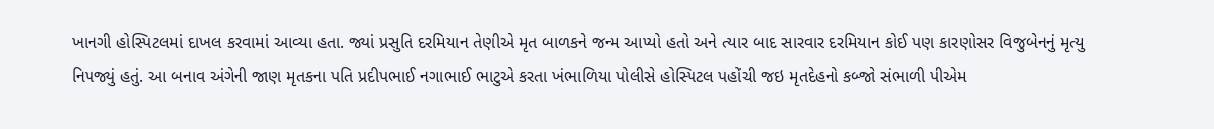ખાનગી હોસ્પિટલમાં દાખલ કરવામાં આવ્યા હતા. જ્યાં પ્રસુતિ દરમિયાન તેણીએ મૃત બાળકને જન્મ આપ્યો હતો અને ત્યાર બાદ સારવાર દરમિયાન કોઈ પણ કારણોસર વિજુબેનનું મૃત્યુ નિપજ્યું હતું. આ બનાવ અંગેની જાણ મૃતકના પતિ પ્રદીપભાઈ નગાભાઈ ભાટુએ કરતા ખંભાળિયા પોલીસે હોસ્પિટલ પહોંચી જઇ મૃતદેહનો કબ્જો સંભાળી પીએમ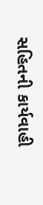સહિતની કાર્યવાહી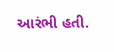આરંભી હતી.